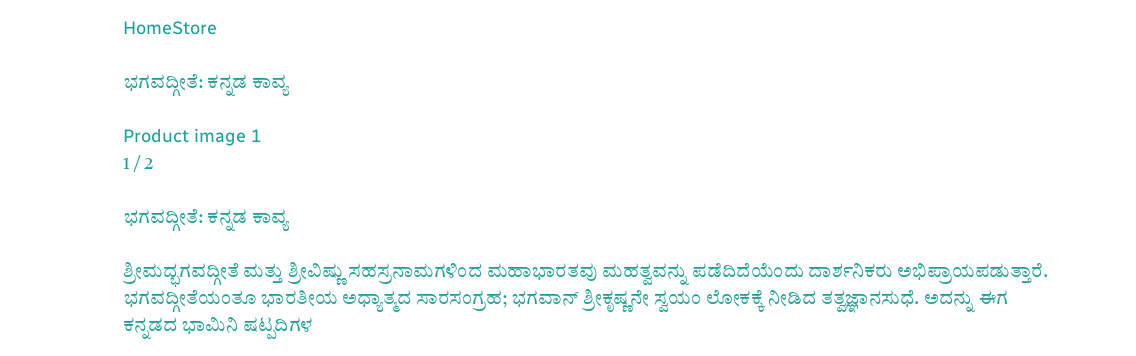HomeStore

ಭಗವದ್ಗೀತೆ: ಕನ್ನಡ ಕಾವ್ಯ

Product image 1
1 / 2

ಭಗವದ್ಗೀತೆ: ಕನ್ನಡ ಕಾವ್ಯ

ಶ್ರೀಮದ್ಭಗವದ್ಗೀತೆ ಮತ್ತು ಶ್ರೀವಿಷ್ಣು ಸಹಸ್ರನಾಮಗಳಿಂದ ಮಹಾಭಾರತವು ಮಹತ್ವವನ್ನು ಪಡೆದಿದೆಯೆಂದು ದಾರ್ಶನಿಕರು ಅಭಿಪ್ರಾಯಪಡುತ್ತಾರೆ. ಭಗವದ್ಗೀತೆಯಂತೂ ಭಾರತೀಯ ಅಧ್ಯಾತ್ಮದ ಸಾರಸಂಗ್ರಹ; ಭಗವಾನ್ ಶ್ರೀಕೃಷ್ಣನೇ ಸ್ವಯಂ ಲೋಕಕ್ಕೆ ನೀಡಿದ ತತ್ವಜ್ಞಾನಸುಧೆ. ಅದನ್ನು ಈಗ ಕನ್ನಡದ ಭಾಮಿನಿ ಷಟ್ಪದಿಗಳ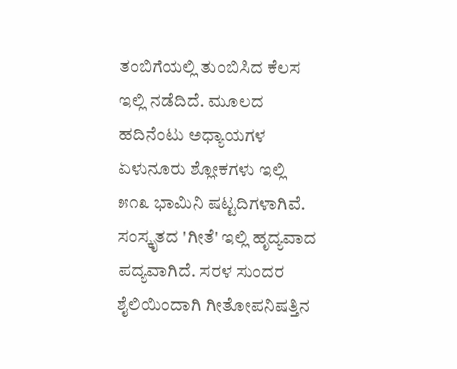ತಂಬಿಗೆಯಲ್ಲಿ ತುಂಬಿಸಿದ ಕೆಲಸ ಇಲ್ಲಿ ನಡೆದಿದೆ. ಮೂಲದ ಹದಿನೆಂಟು ಅಧ್ಯಾಯಗಳ ಏಳುನೂರು ಶ್ಲೋಕಗಳು ಇಲ್ಲಿ ೫೧೩ ಭಾಮಿನಿ ಷಟ್ಟದಿಗಳಾಗಿವೆ. ಸಂಸ್ಕೃತದ 'ಗೀತೆ' ಇಲ್ಲಿ ಹೃದ್ಯವಾದ ಪದ್ಯವಾಗಿದೆ. ಸರಳ ಸುಂದರ ಶೈಲಿಯಿಂದಾಗಿ ಗೀತೋಪನಿಷತ್ತಿನ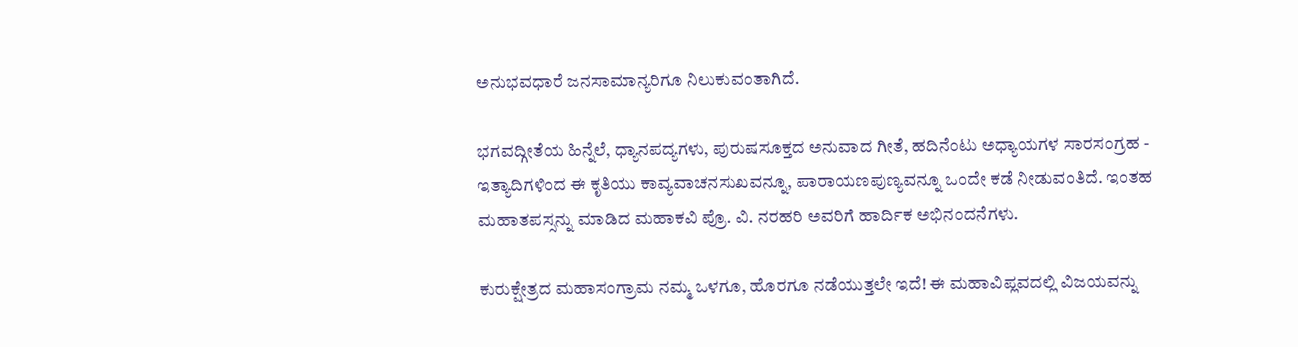ಅನುಭವಧಾರೆ ಜನಸಾಮಾನ್ಯರಿಗೂ ನಿಲುಕುವಂತಾಗಿದೆ.

ಭಗವದ್ಗೀತೆಯ ಹಿನ್ನೆಲೆ, ಧ್ಯಾನಪದ್ಯಗಳು, ಪುರುಷಸೂಕ್ತದ ಅನುವಾದ ಗೀತೆ, ಹದಿನೆಂಟು ಅಧ್ಯಾಯಗಳ ಸಾರಸಂಗ್ರಹ - ಇತ್ಯಾದಿಗಳಿಂದ ಈ ಕೃತಿಯು ಕಾವ್ಯವಾಚನಸುಖವನ್ನೂ, ಪಾರಾಯಣಪುಣ್ಯವನ್ನೂ ಒಂದೇ ಕಡೆ ನೀಡುವಂತಿದೆ. ಇಂತಹ ಮಹಾತಪಸ್ಸನ್ನು ಮಾಡಿದ ಮಹಾಕವಿ ಪ್ರೊ. ವಿ. ನರಹರಿ ಅವರಿಗೆ ಹಾರ್ದಿಕ ಅಭಿನಂದನೆಗಳು.

ಕುರುಕ್ಷೇತ್ರದ ಮಹಾಸಂಗ್ರಾಮ ನಮ್ಮ ಒಳಗೂ, ಹೊರಗೂ ನಡೆಯುತ್ತಲೇ ಇದೆ! ಈ ಮಹಾವಿಪ್ಲವದಲ್ಲಿ ವಿಜಯವನ್ನು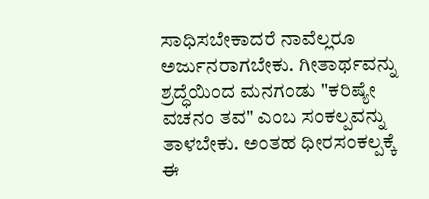ಸಾಧಿಸಬೇಕಾದರೆ ನಾವೆಲ್ಲರೂ ಅರ್ಜುನರಾಗಬೇಕು. ಗೀತಾರ್ಥವನ್ನು ಶ್ರದ್ಧೆಯಿಂದ ಮನಗಂಡು "ಕರಿಷ್ಯೇ ವಚನಂ ತವ" ಎಂಬ ಸಂಕಲ್ಪವನ್ನು ತಾಳಬೇಕು. ಅಂತಹ ಧೀರಸಂಕಲ್ಪಕ್ಕೆ ಈ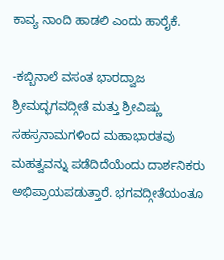ಕಾವ್ಯ ನಾಂದಿ ಹಾಡಲಿ ಎಂದು ಹಾರೈಕೆ.

-ಕಬ್ಬಿನಾಲೆ ವಸಂತ ಭಾರದ್ವಾಜ
ಶ್ರೀಮದ್ಭಗವದ್ಗೀತೆ ಮತ್ತು ಶ್ರೀವಿಷ್ಣು ಸಹಸ್ರನಾಮಗಳಿಂದ ಮಹಾಭಾರತವು ಮಹತ್ವವನ್ನು ಪಡೆದಿದೆಯೆಂದು ದಾರ್ಶನಿಕರು ಅಭಿಪ್ರಾಯಪಡುತ್ತಾರೆ. ಭಗವದ್ಗೀತೆಯಂತೂ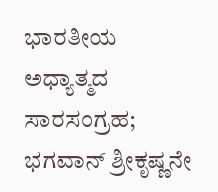ಭಾರತೀಯ ಅಧ್ಯಾತ್ಮದ ಸಾರಸಂಗ್ರಹ; ಭಗವಾನ್ ಶ್ರೀಕೃಷ್ಣನೇ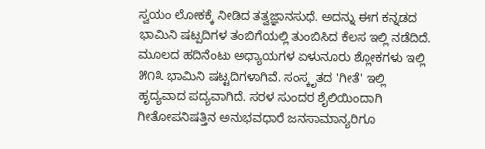ಸ್ವಯಂ ಲೋಕಕ್ಕೆ ನೀಡಿದ ತತ್ವಜ್ಞಾನಸುಧೆ. ಅದನ್ನು ಈಗ ಕನ್ನಡದ ಭಾಮಿನಿ ಷಟ್ಪದಿಗಳ ತಂಬಿಗೆಯಲ್ಲಿ ತುಂಬಿಸಿದ ಕೆಲಸ ಇಲ್ಲಿ ನಡೆದಿದೆ. ಮೂಲದ ಹದಿನೆಂಟು ಅಧ್ಯಾಯಗಳ ಏಳುನೂರು ಶ್ಲೋಕಗಳು ಇಲ್ಲಿ ೫೧೩ ಭಾಮಿನಿ ಷಟ್ಟದಿಗಳಾಗಿವೆ. ಸಂಸ್ಕೃತದ 'ಗೀತೆ' ಇಲ್ಲಿ ಹೃದ್ಯವಾದ ಪದ್ಯವಾಗಿದೆ. ಸರಳ ಸುಂದರ ಶೈಲಿಯಿಂದಾಗಿ ಗೀತೋಪನಿಷತ್ತಿನ ಅನುಭವಧಾರೆ ಜನಸಾಮಾನ್ಯರಿಗೂ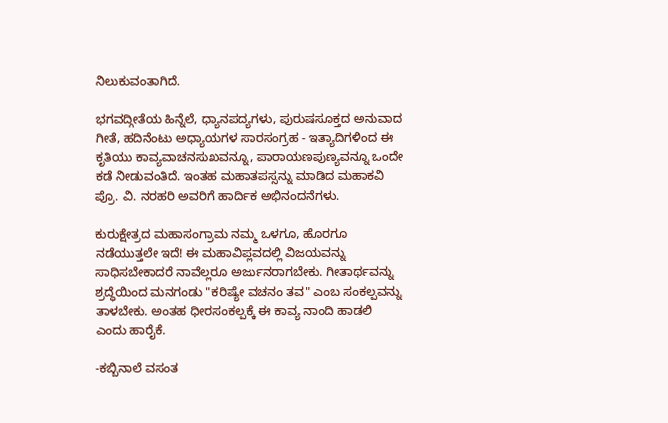ನಿಲುಕುವಂತಾಗಿದೆ.

ಭಗವದ್ಗೀತೆಯ ಹಿನ್ನೆಲೆ, ಧ್ಯಾನಪದ್ಯಗಳು, ಪುರುಷಸೂಕ್ತದ ಅನುವಾದ ಗೀತೆ, ಹದಿನೆಂಟು ಅಧ್ಯಾಯಗಳ ಸಾರಸಂಗ್ರಹ - ಇತ್ಯಾದಿಗಳಿಂದ ಈ ಕೃತಿಯು ಕಾವ್ಯವಾಚನಸುಖವನ್ನೂ, ಪಾರಾಯಣಪುಣ್ಯವನ್ನೂ ಒಂದೇ ಕಡೆ ನೀಡುವಂತಿದೆ. ಇಂತಹ ಮಹಾತಪಸ್ಸನ್ನು ಮಾಡಿದ ಮಹಾಕವಿ ಪ್ರೊ. ವಿ. ನರಹರಿ ಅವರಿಗೆ ಹಾರ್ದಿಕ ಅಭಿನಂದನೆಗಳು.

ಕುರುಕ್ಷೇತ್ರದ ಮಹಾಸಂಗ್ರಾಮ ನಮ್ಮ ಒಳಗೂ, ಹೊರಗೂ ನಡೆಯುತ್ತಲೇ ಇದೆ! ಈ ಮಹಾವಿಪ್ಲವದಲ್ಲಿ ವಿಜಯವನ್ನು ಸಾಧಿಸಬೇಕಾದರೆ ನಾವೆಲ್ಲರೂ ಅರ್ಜುನರಾಗಬೇಕು. ಗೀತಾರ್ಥವನ್ನು ಶ್ರದ್ಧೆಯಿಂದ ಮನಗಂಡು "ಕರಿಷ್ಯೇ ವಚನಂ ತವ" ಎಂಬ ಸಂಕಲ್ಪವನ್ನು ತಾಳಬೇಕು. ಅಂತಹ ಧೀರಸಂಕಲ್ಪಕ್ಕೆ ಈ ಕಾವ್ಯ ನಾಂದಿ ಹಾಡಲಿ ಎಂದು ಹಾರೈಕೆ.

-ಕಬ್ಬಿನಾಲೆ ವಸಂತ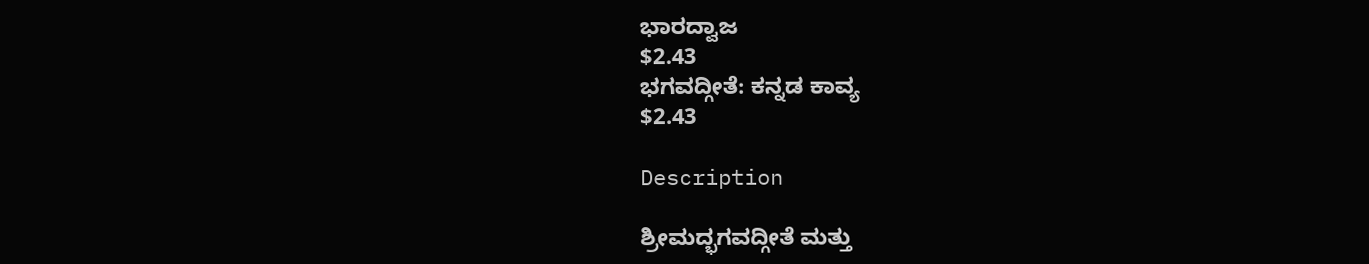ಭಾರದ್ವಾಜ
$2.43
ಭಗವದ್ಗೀತೆ: ಕನ್ನಡ ಕಾವ್ಯ
$2.43

Description

ಶ್ರೀಮದ್ಭಗವದ್ಗೀತೆ ಮತ್ತು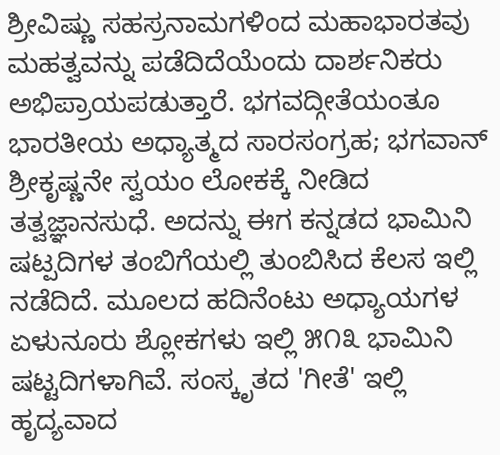ಶ್ರೀವಿಷ್ಣು ಸಹಸ್ರನಾಮಗಳಿಂದ ಮಹಾಭಾರತವು ಮಹತ್ವವನ್ನು ಪಡೆದಿದೆಯೆಂದು ದಾರ್ಶನಿಕರು ಅಭಿಪ್ರಾಯಪಡುತ್ತಾರೆ. ಭಗವದ್ಗೀತೆಯಂತೂ ಭಾರತೀಯ ಅಧ್ಯಾತ್ಮದ ಸಾರಸಂಗ್ರಹ; ಭಗವಾನ್ ಶ್ರೀಕೃಷ್ಣನೇ ಸ್ವಯಂ ಲೋಕಕ್ಕೆ ನೀಡಿದ ತತ್ವಜ್ಞಾನಸುಧೆ. ಅದನ್ನು ಈಗ ಕನ್ನಡದ ಭಾಮಿನಿ ಷಟ್ಪದಿಗಳ ತಂಬಿಗೆಯಲ್ಲಿ ತುಂಬಿಸಿದ ಕೆಲಸ ಇಲ್ಲಿ ನಡೆದಿದೆ. ಮೂಲದ ಹದಿನೆಂಟು ಅಧ್ಯಾಯಗಳ ಏಳುನೂರು ಶ್ಲೋಕಗಳು ಇಲ್ಲಿ ೫೧೩ ಭಾಮಿನಿ ಷಟ್ಟದಿಗಳಾಗಿವೆ. ಸಂಸ್ಕೃತದ 'ಗೀತೆ' ಇಲ್ಲಿ ಹೃದ್ಯವಾದ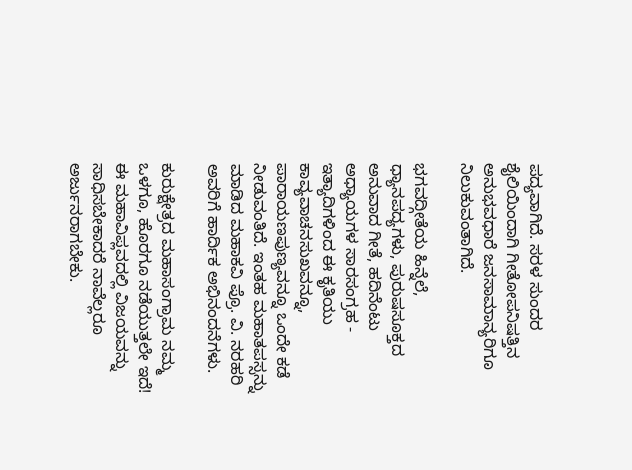ಪದ್ಯವಾಗಿದೆ. ಸರಳ ಸುಂದರ ಶೈಲಿಯಿಂದಾಗಿ ಗೀತೋಪನಿಷತ್ತಿನ ಅನುಭವಧಾರೆ ಜನಸಾಮಾನ್ಯರಿಗೂ ನಿಲುಕುವಂತಾಗಿದೆ.

ಭಗವದ್ಗೀತೆಯ ಹಿನ್ನೆಲೆ, ಧ್ಯಾನಪದ್ಯಗಳು, ಪುರುಷಸೂಕ್ತದ ಅನುವಾದ ಗೀತೆ, ಹದಿನೆಂಟು ಅಧ್ಯಾಯಗಳ ಸಾರಸಂಗ್ರಹ - ಇತ್ಯಾದಿಗಳಿಂದ ಈ ಕೃತಿಯು ಕಾವ್ಯವಾಚನಸುಖವನ್ನೂ, ಪಾರಾಯಣಪುಣ್ಯವನ್ನೂ ಒಂದೇ ಕಡೆ ನೀಡುವಂತಿದೆ. ಇಂತಹ ಮಹಾತಪಸ್ಸನ್ನು ಮಾಡಿದ ಮಹಾಕವಿ ಪ್ರೊ. ವಿ. ನರಹರಿ ಅವರಿಗೆ ಹಾರ್ದಿಕ ಅಭಿನಂದನೆಗಳು.

ಕುರುಕ್ಷೇತ್ರದ ಮಹಾಸಂಗ್ರಾಮ ನಮ್ಮ ಒಳಗೂ, ಹೊರಗೂ ನಡೆಯುತ್ತಲೇ ಇದೆ! ಈ ಮಹಾವಿಪ್ಲವದಲ್ಲಿ ವಿಜಯವನ್ನು ಸಾಧಿಸಬೇಕಾದರೆ ನಾವೆಲ್ಲರೂ ಅರ್ಜುನರಾಗಬೇಕು.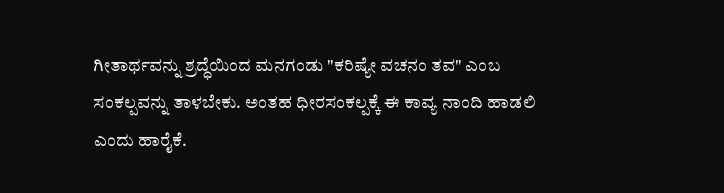ಗೀತಾರ್ಥವನ್ನು ಶ್ರದ್ಧೆಯಿಂದ ಮನಗಂಡು "ಕರಿಷ್ಯೇ ವಚನಂ ತವ" ಎಂಬ ಸಂಕಲ್ಪವನ್ನು ತಾಳಬೇಕು. ಅಂತಹ ಧೀರಸಂಕಲ್ಪಕ್ಕೆ ಈ ಕಾವ್ಯ ನಾಂದಿ ಹಾಡಲಿ ಎಂದು ಹಾರೈಕೆ.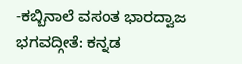-ಕಬ್ಬಿನಾಲೆ ವಸಂತ ಭಾರದ್ವಾಜ
ಭಗವದ್ಗೀತೆ: ಕನ್ನಡ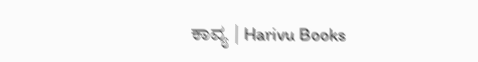ಕಾವ್ಯ | Harivu Books